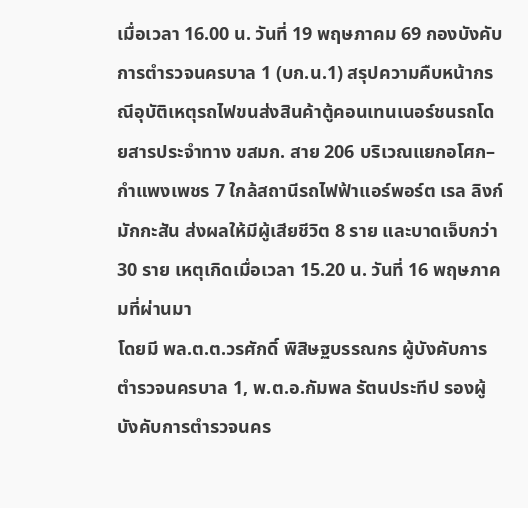เมื่อเวลา 16.00 น. วันที่ 19 พฤษภาคม 69 กองบังคับการตำรวจนครบาล 1 (บก.น.1) สรุปความคืบหน้ากรณีอุบัติเหตุรถไฟขนส่งสินค้าตู้คอนเทนเนอร์ชนรถโดยสารประจำทาง ขสมก. สาย 206 บริเวณแยกอโศก–กำแพงเพชร 7 ใกล้สถานีรถไฟฟ้าแอร์พอร์ต เรล ลิงก์ มักกะสัน ส่งผลให้มีผู้เสียชีวิต 8 ราย และบาดเจ็บกว่า 30 ราย เหตุเกิดเมื่อเวลา 15.20 น. วันที่ 16 พฤษภาคมที่ผ่านมา
โดยมี พล.ต.ต.วรศักดิ์ พิสิษฐบรรณกร ผู้บังคับการตำรวจนครบาล 1, พ.ต.อ.กัมพล รัตนประทีป รองผู้บังคับการตำรวจนคร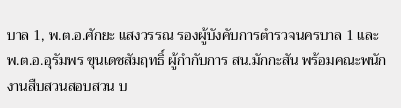บาล 1, พ.ต.อ.ศักยะ แสงวรรณ รองผู้บังคับการตำรวจนครบาล 1 และ พ.ต.อ.อุรัมพร ขุนเดชสัมฤทธิ์ ผู้กำกับการ สน.มักกะสัน พร้อมคณะพนักงานสืบสวนสอบสวน บ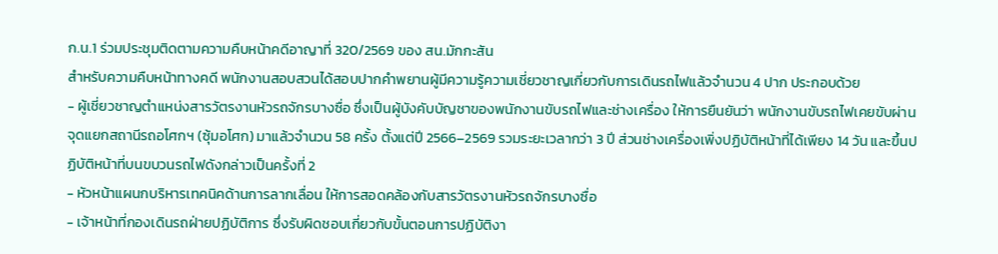ก.น.1 ร่วมประชุมติดตามความคืบหน้าคดีอาญาที่ 320/2569 ของ สน.มักกะสัน
สำหรับความคืบหน้าทางคดี พนักงานสอบสวนได้สอบปากคำพยานผู้มีความรู้ความเชี่ยวชาญเกี่ยวกับการเดินรถไฟแล้วจำนวน 4 ปาก ประกอบด้วย
- ผู้เชี่ยวชาญตำแหน่งสารวัตรงานหัวรถจักรบางซื่อ ซึ่งเป็นผู้บังคับบัญชาของพนักงานขับรถไฟและช่างเครื่อง ให้การยืนยันว่า พนักงานขับรถไฟเคยขับผ่านจุดแยกสถานีรถอโศกฯ (ซุ้มอโศก) มาแล้วจำนวน 58 ครั้ง ตั้งแต่ปี 2566–2569 รวมระยะเวลากว่า 3 ปี ส่วนช่างเครื่องเพิ่งปฏิบัติหน้าที่ได้เพียง 14 วัน และขึ้นปฏิบัติหน้าที่บนขบวนรถไฟดังกล่าวเป็นครั้งที่ 2
- หัวหน้าแผนกบริหารเทคนิคด้านการลากเลื่อน ให้การสอดคล้องกับสารวัตรงานหัวรถจักรบางซื่อ
- เจ้าหน้าที่กองเดินรถฝ่ายปฏิบัติการ ซึ่งรับผิดชอบเกี่ยวกับขั้นตอนการปฏิบัติงา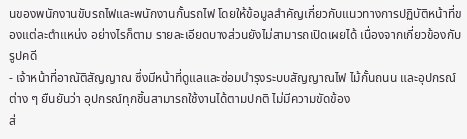นของพนักงานขับรถไฟและพนักงานกั้นรถไฟ โดยให้ข้อมูลสำคัญเกี่ยวกับแนวทางการปฏิบัติหน้าที่ของแต่ละตำแหน่ง อย่างไรก็ตาม รายละเอียดบางส่วนยังไม่สามารถเปิดเผยได้ เนื่องจากเกี่ยวข้องกับรูปคดี
- เจ้าหน้าที่อาณัติสัญญาณ ซึ่งมีหน้าที่ดูแลและซ่อมบำรุงระบบสัญญาณไฟ ไม้กั้นถนน และอุปกรณ์ต่าง ๆ ยืนยันว่า อุปกรณ์ทุกชิ้นสามารถใช้งานได้ตามปกติ ไม่มีความขัดข้อง
ส่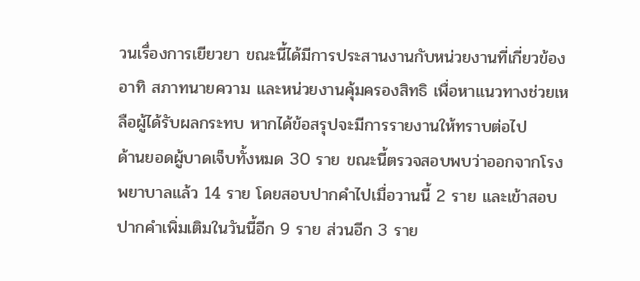วนเรื่องการเยียวยา ขณะนี้ได้มีการประสานงานกับหน่วยงานที่เกี่ยวข้อง อาทิ สภาทนายความ และหน่วยงานคุ้มครองสิทธิ เพื่อหาแนวทางช่วยเหลือผู้ได้รับผลกระทบ หากได้ข้อสรุปจะมีการรายงานให้ทราบต่อไป
ด้านยอดผู้บาดเจ็บทั้งหมด 30 ราย ขณะนี้ตรวจสอบพบว่าออกจากโรงพยาบาลแล้ว 14 ราย โดยสอบปากคำไปเมื่อวานนี้ 2 ราย และเข้าสอบปากคำเพิ่มเติมในวันนี้อีก 9 ราย ส่วนอีก 3 ราย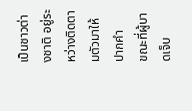เป็นชาวต่างชาติ อยู่ระหว่างติดตามตัวมาให้ปากคำ
ขณะที่ผู้บาดเจ็บ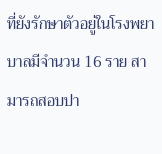ที่ยังรักษาตัวอยู่ในโรงพยาบาลมีจำนวน 16 ราย สามารถสอบปา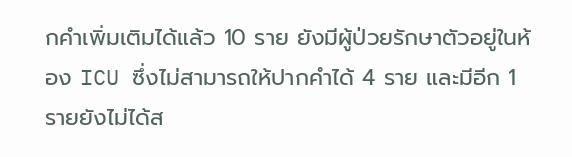กคำเพิ่มเติมได้แล้ว 10 ราย ยังมีผู้ป่วยรักษาตัวอยู่ในห้อง ICU ซึ่งไม่สามารถให้ปากคำได้ 4 ราย และมีอีก 1 รายยังไม่ได้ส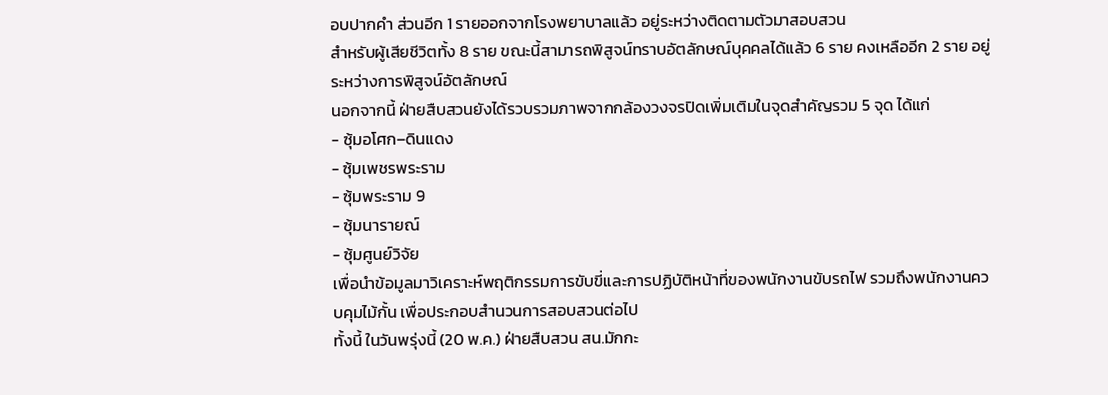อบปากคำ ส่วนอีก 1 รายออกจากโรงพยาบาลแล้ว อยู่ระหว่างติดตามตัวมาสอบสวน
สำหรับผู้เสียชีวิตทั้ง 8 ราย ขณะนี้สามารถพิสูจน์ทราบอัตลักษณ์บุคคลได้แล้ว 6 ราย คงเหลืออีก 2 ราย อยู่ระหว่างการพิสูจน์อัตลักษณ์
นอกจากนี้ ฝ่ายสืบสวนยังได้รวบรวมภาพจากกล้องวงจรปิดเพิ่มเติมในจุดสำคัญรวม 5 จุด ได้แก่
- ซุ้มอโศก–ดินแดง
- ซุ้มเพชรพระราม
- ซุ้มพระราม 9
- ซุ้มนารายณ์
- ซุ้มศูนย์วิจัย
เพื่อนำข้อมูลมาวิเคราะห์พฤติกรรมการขับขี่และการปฏิบัติหน้าที่ของพนักงานขับรถไฟ รวมถึงพนักงานควบคุมไม้กั้น เพื่อประกอบสำนวนการสอบสวนต่อไป
ทั้งนี้ ในวันพรุ่งนี้ (20 พ.ค.) ฝ่ายสืบสวน สน.มักกะ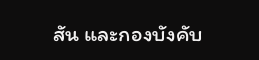สัน และกองบังคับ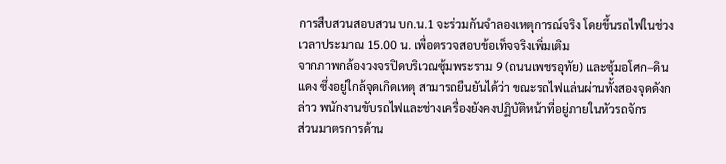การสืบสวนสอบสวน บก.น.1 จะร่วมกันจำลองเหตุการณ์จริง โดยขึ้นรถไฟในช่วงเวลาประมาณ 15.00 น. เพื่อตรวจสอบข้อเท็จจริงเพิ่มเติม
จากภาพกล้องวงจรปิดบริเวณซุ้มพระราม 9 (ถนนเพชรอุทัย) และซุ้มอโศก–ดินแดง ซึ่งอยู่ใกล้จุดเกิดเหตุ สามารถยืนยันได้ว่า ขณะรถไฟแล่นผ่านทั้งสองจุดดังกล่าว พนักงานขับรถไฟและช่างเครื่องยังคงปฏิบัติหน้าที่อยู่ภายในหัวรถจักร
ส่วนมาตรการด้าน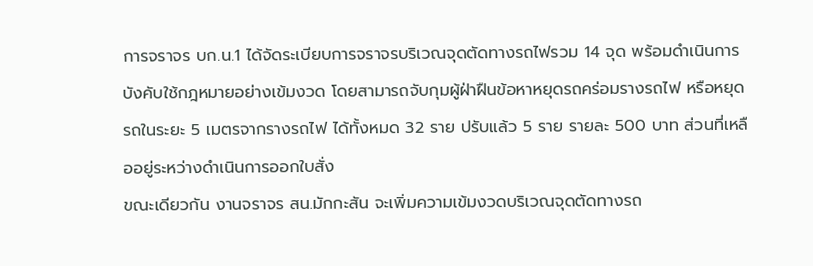การจราจร บก.น.1 ได้จัดระเบียบการจราจรบริเวณจุดตัดทางรถไฟรวม 14 จุด พร้อมดำเนินการบังคับใช้กฎหมายอย่างเข้มงวด โดยสามารถจับกุมผู้ฝ่าฝืนข้อหาหยุดรถคร่อมรางรถไฟ หรือหยุดรถในระยะ 5 เมตรจากรางรถไฟ ได้ทั้งหมด 32 ราย ปรับแล้ว 5 ราย รายละ 500 บาท ส่วนที่เหลืออยู่ระหว่างดำเนินการออกใบสั่ง
ขณะเดียวกัน งานจราจร สน.มักกะสัน จะเพิ่มความเข้มงวดบริเวณจุดตัดทางรถ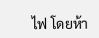ไฟ โดยห้า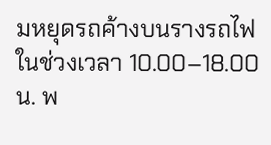มหยุดรถค้างบนรางรถไฟในช่วงเวลา 10.00–18.00 น. พ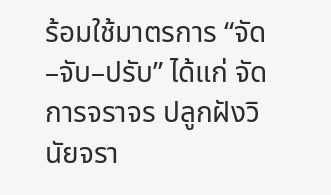ร้อมใช้มาตรการ “จัด–จับ–ปรับ” ได้แก่ จัดการจราจร ปลูกฝังวินัยจรา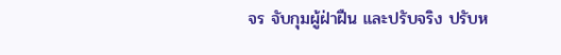จร จับกุมผู้ฝ่าฝืน และปรับจริง ปรับห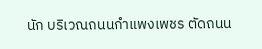นัก บริเวณถนนกำแพงเพชร ตัดถนน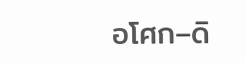อโศก–ดิ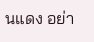นแดง อย่า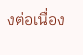งต่อเนื่อง